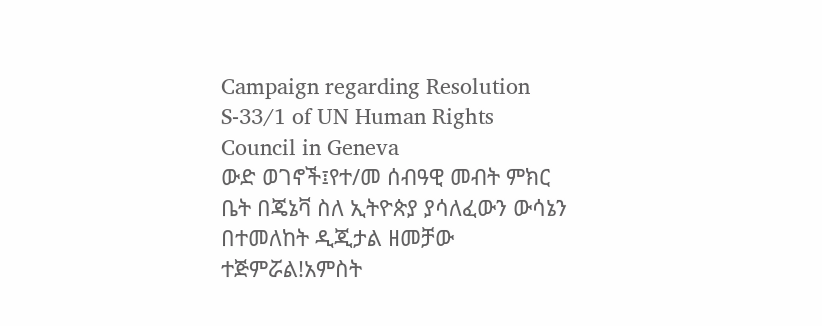Campaign regarding Resolution S-33/1 of UN Human Rights Council in Geneva
ውድ ወገኖች፤የተ/መ ሰብዓዊ መብት ምክር ቤት በጄኔቫ ስለ ኢትዮጵያ ያሳለፈውን ውሳኔን በተመለከት ዲጂታል ዘመቻው ተጅምሯል!አምስት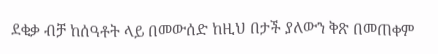ደቂቃ ብቻ ከሰዓቶት ላይ በመውሰድ ከዚህ በታች ያለውን ቅጽ በመጠቀም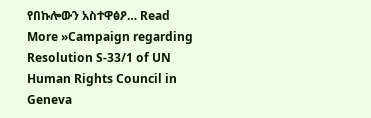የበኩሎውን አስተዋፅዖ… Read More »Campaign regarding Resolution S-33/1 of UN Human Rights Council in Geneva